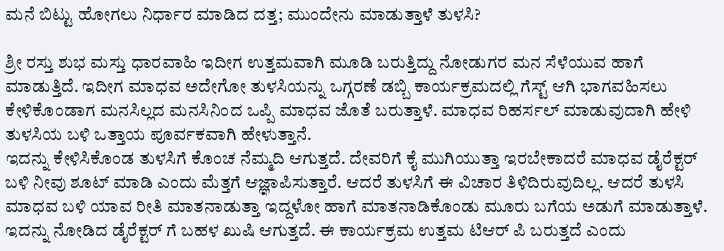ಮನೆ ಬಿಟ್ಟು ಹೋಗಲು ನಿರ್ಧಾರ ಮಾಡಿದ ದತ್ತ; ಮುಂದೇನು ಮಾಡುತ್ತಾಳೆ ತುಳಸಿ?

ಶ್ರೀ ರಸ್ತು ಶುಭ ಮಸ್ತು ಧಾರವಾಹಿ ಇದೀಗ ಉತ್ತಮವಾಗಿ ಮೂಡಿ ಬರುತ್ತಿದ್ದು ನೋಡುಗರ ಮನ ಸೆಳೆಯುವ ಹಾಗೆ ಮಾಡುತ್ತಿದೆ. ಇದೀಗ ಮಾಧವ ಅದೇಗೋ ತುಳಸಿಯನ್ನು ಒಗ್ಗರಣೆ ಡಬ್ಬಿ ಕಾರ್ಯಕ್ರಮದಲ್ಲಿ ಗೆಸ್ಟ್ ಆಗಿ ಭಾಗವಹಿಸಲು ಕೇಳಿಕೊಂಡಾಗ ಮನಸಿಲ್ಲದ ಮನಸಿನಿಂದ ಒಪ್ಪಿ ಮಾಧವ ಜೊತೆ ಬರುತ್ತಾಳೆ. ಮಾಧವ ರಿಹರ್ಸಲ್ ಮಾಡುವುದಾಗಿ ಹೇಳಿ ತುಳಸಿಯ ಬಳಿ ಒತ್ತಾಯ ಪೂರ್ವಕವಾಗಿ ಹೇಳುತ್ತಾನೆ.
ಇದನ್ನು ಕೇಳಿಸಿಕೊಂಡ ತುಳಸಿಗೆ ಕೊಂಚ ನೆಮ್ಮದಿ ಆಗುತ್ತದೆ. ದೇವರಿಗೆ ಕೈ ಮುಗಿಯುತ್ತಾ ಇರಬೇಕಾದರೆ ಮಾಧವ ಡೈರೆಕ್ಟರ್ ಬಳಿ ನೀವು ಶೂಟ್ ಮಾಡಿ ಎಂದು ಮೆತ್ತಗೆ ಆಜ್ಞಾಪಿಸುತ್ತಾರೆ. ಆದರೆ ತುಳಸಿಗೆ ಈ ವಿಚಾರ ತಿಳಿದಿರುವುದಿಲ್ಲ. ಆದರೆ ತುಳಸಿ ಮಾಧವ ಬಳಿ ಯಾವ ರೀತಿ ಮಾತನಾಡುತ್ತಾ ಇದ್ದಳೋ ಹಾಗೆ ಮಾತನಾಡಿಕೊಂಡು ಮೂರು ಬಗೆಯ ಅಡುಗೆ ಮಾಡುತ್ತಾಳೆ.
ಇದನ್ನು ನೋಡಿದ ಡೈರೆಕ್ಟರ್ ಗೆ ಬಹಳ ಖುಷಿ ಆಗುತ್ತದೆ. ಈ ಕಾರ್ಯಕ್ರಮ ಉತ್ತಮ ಟಿಆರ್ ಪಿ ಬರುತ್ತದೆ ಎಂದು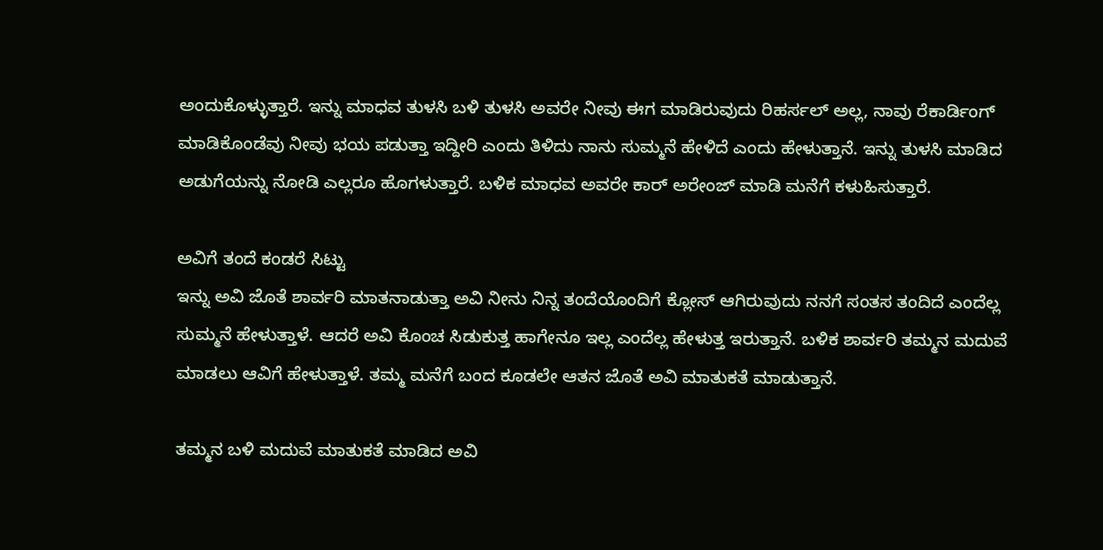ಅಂದುಕೊಳ್ಳುತ್ತಾರೆ. ಇನ್ನು ಮಾಧವ ತುಳಸಿ ಬಳಿ ತುಳಸಿ ಅವರೇ ನೀವು ಈಗ ಮಾಡಿರುವುದು ರಿಹರ್ಸಲ್ ಅಲ್ಲ, ನಾವು ರೆಕಾರ್ಡಿಂಗ್ ಮಾಡಿಕೊಂಡೆವು ನೀವು ಭಯ ಪಡುತ್ತಾ ಇದ್ದೀರಿ ಎಂದು ತಿಳಿದು ನಾನು ಸುಮ್ಮನೆ ಹೇಳಿದೆ ಎಂದು ಹೇಳುತ್ತಾನೆ. ಇನ್ನು ತುಳಸಿ ಮಾಡಿದ ಅಡುಗೆಯನ್ನು ನೋಡಿ ಎಲ್ಲರೂ ಹೊಗಳುತ್ತಾರೆ. ಬಳಿಕ ಮಾಧವ ಅವರೇ ಕಾರ್ ಅರೇಂಜ್ ಮಾಡಿ ಮನೆಗೆ ಕಳುಹಿಸುತ್ತಾರೆ.

ಅವಿಗೆ ತಂದೆ ಕಂಡರೆ ಸಿಟ್ಟು
ಇನ್ನು ಅವಿ ಜೊತೆ ಶಾರ್ವರಿ ಮಾತನಾಡುತ್ತಾ ಅವಿ ನೀನು ನಿನ್ನ ತಂದೆಯೊಂದಿಗೆ ಕ್ಲೋಸ್ ಆಗಿರುವುದು ನನಗೆ ಸಂತಸ ತಂದಿದೆ ಎಂದೆಲ್ಲ ಸುಮ್ಮನೆ ಹೇಳುತ್ತಾಳೆ. ಆದರೆ ಅವಿ ಕೊಂಚ ಸಿಡುಕುತ್ತ ಹಾಗೇನೂ ಇಲ್ಲ ಎಂದೆಲ್ಲ ಹೇಳುತ್ತ ಇರುತ್ತಾನೆ. ಬಳಿಕ ಶಾರ್ವರಿ ತಮ್ಮನ ಮದುವೆ ಮಾಡಲು ಆವಿಗೆ ಹೇಳುತ್ತಾಳೆ. ತಮ್ಮ ಮನೆಗೆ ಬಂದ ಕೂಡಲೇ ಆತನ ಜೊತೆ ಅವಿ ಮಾತುಕತೆ ಮಾಡುತ್ತಾನೆ.

ತಮ್ಮನ ಬಳಿ ಮದುವೆ ಮಾತುಕತೆ ಮಾಡಿದ ಅವಿ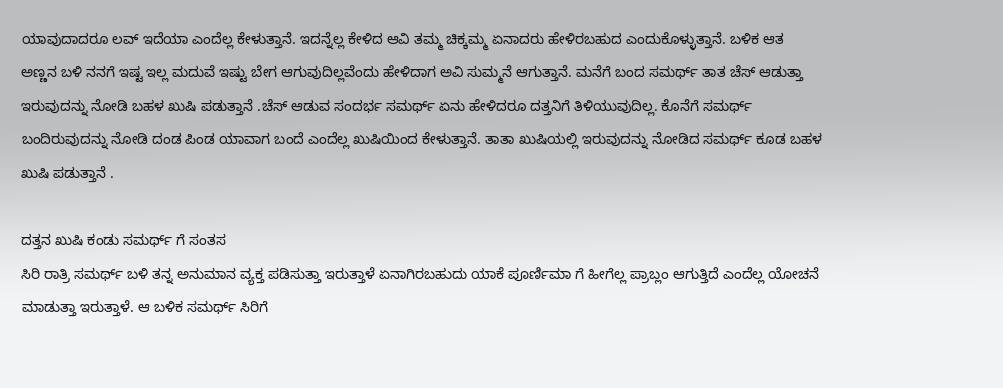ಯಾವುದಾದರೂ ಲವ್ ಇದೆಯಾ ಎಂದೆಲ್ಲ ಕೇಳುತ್ತಾನೆ. ಇದನ್ನೆಲ್ಲ ಕೇಳಿದ ಆವಿ ತಮ್ಮ ಚಿಕ್ಕಮ್ಮ ಏನಾದರು ಹೇಳಿರಬಹುದ ಎಂದುಕೊಳ್ಳುತ್ತಾನೆ. ಬಳಿಕ ಆತ ಅಣ್ಣನ ಬಳಿ ನನಗೆ ಇಷ್ಟ ಇಲ್ಲ ಮದುವೆ ಇಷ್ಟು ಬೇಗ ಆಗುವುದಿಲ್ಲವೆಂದು ಹೇಳಿದಾಗ ಅವಿ ಸುಮ್ಮನೆ ಆಗುತ್ತಾನೆ. ಮನೆಗೆ ಬಂದ ಸಮರ್ಥ್ ತಾತ ಚೆಸ್ ಆಡುತ್ತಾ ಇರುವುದನ್ನು ನೋಡಿ ಬಹಳ ಖುಷಿ ಪಡುತ್ತಾನೆ .ಚೆಸ್ ಆಡುವ ಸಂದರ್ಭ ಸಮರ್ಥ್ ಏನು ಹೇಳಿದರೂ ದತ್ತನಿಗೆ ತಿಳಿಯುವುದಿಲ್ಲ. ಕೊನೆಗೆ ಸಮರ್ಥ್ ಬಂದಿರುವುದನ್ನು ನೋಡಿ ದಂಡ ಪಿಂಡ ಯಾವಾಗ ಬಂದೆ ಎಂದೆಲ್ಲ ಖುಷಿಯಿಂದ ಕೇಳುತ್ತಾನೆ. ತಾತಾ ಖುಷಿಯಲ್ಲಿ ಇರುವುದನ್ನು ನೋಡಿದ ಸಮರ್ಥ್ ಕೂಡ ಬಹಳ ಖುಷಿ ಪಡುತ್ತಾನೆ .

ದತ್ತನ ಖುಷಿ ಕಂಡು ಸಮರ್ಥ್ ಗೆ ಸಂತಸ
ಸಿರಿ ರಾತ್ರಿ ಸಮರ್ಥ್ ಬಳಿ ತನ್ನ ಅನುಮಾನ ವ್ಯಕ್ತ ಪಡಿಸುತ್ತಾ ಇರುತ್ತಾಳೆ ಏನಾಗಿರಬಹುದು ಯಾಕೆ ಪೂರ್ಣಿಮಾ ಗೆ ಹೀಗೆಲ್ಲ ಪ್ರಾಬ್ಲಂ ಆಗುತ್ತಿದೆ ಎಂದೆಲ್ಲ ಯೋಚನೆ ಮಾಡುತ್ತಾ ಇರುತ್ತಾಳೆ. ಆ ಬಳಿಕ ಸಮರ್ಥ್ ಸಿರಿಗೆ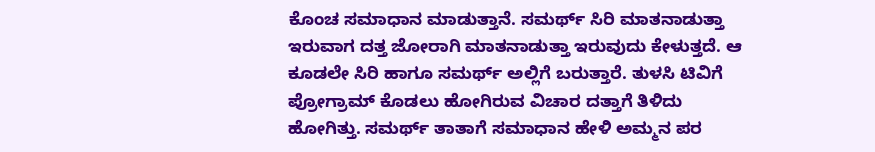ಕೊಂಚ ಸಮಾಧಾನ ಮಾಡುತ್ತಾನೆ. ಸಮರ್ಥ್ ಸಿರಿ ಮಾತನಾಡುತ್ತಾ ಇರುವಾಗ ದತ್ತ ಜೋರಾಗಿ ಮಾತನಾಡುತ್ತಾ ಇರುವುದು ಕೇಳುತ್ತದೆ. ಆ ಕೂಡಲೇ ಸಿರಿ ಹಾಗೂ ಸಮರ್ಥ್ ಅಲ್ಲಿಗೆ ಬರುತ್ತಾರೆ. ತುಳಸಿ ಟಿವಿಗೆ ಪ್ರೋಗ್ರಾಮ್ ಕೊಡಲು ಹೋಗಿರುವ ವಿಚಾರ ದತ್ತಾಗೆ ತಿಳಿದು ಹೋಗಿತ್ತು. ಸಮರ್ಥ್ ತಾತಾಗೆ ಸಮಾಧಾನ ಹೇಳಿ ಅಮ್ಮನ ಪರ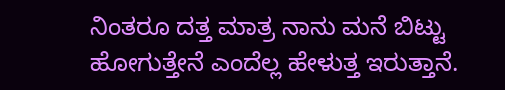ನಿಂತರೂ ದತ್ತ ಮಾತ್ರ ನಾನು ಮನೆ ಬಿಟ್ಟು ಹೋಗುತ್ತೇನೆ ಎಂದೆಲ್ಲ ಹೇಳುತ್ತ ಇರುತ್ತಾನೆ.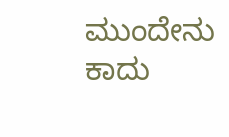ಮುಂದೇನು ಕಾದು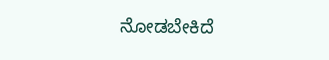ನೋಡಬೇಕಿದೆ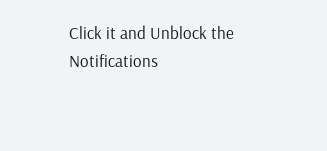Click it and Unblock the Notifications